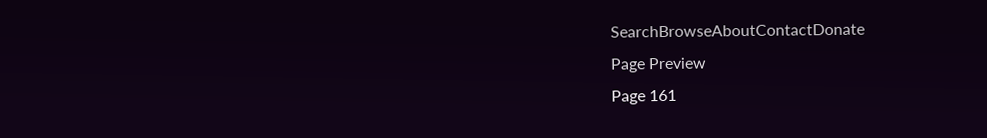SearchBrowseAboutContactDonate
Page Preview
Page 161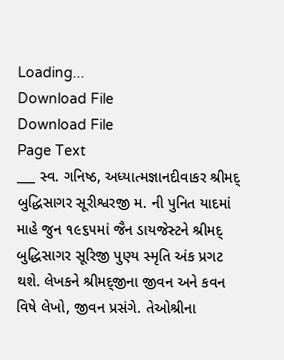Loading...
Download File
Download File
Page Text
___ સ્વ. ગનિષ્ઠ, અધ્યાત્મજ્ઞાનદીવાકર શ્રીમદ્ બુદ્ધિસાગર સૂરીશ્વરજી મ. ની પુનિત યાદમાં માહે જુન ૧૯૬૫માં જૈન ડાયજેસ્ટને શ્રીમદ્ બુદ્ધિસાગર સૂરિજી પુણ્ય સ્મૃતિ અંક પ્રગટ થશે. લેખકને શ્રીમદ્જીના જીવન અને કવન વિષે લેખો, જીવન પ્રસંગે. તેઓશ્રીના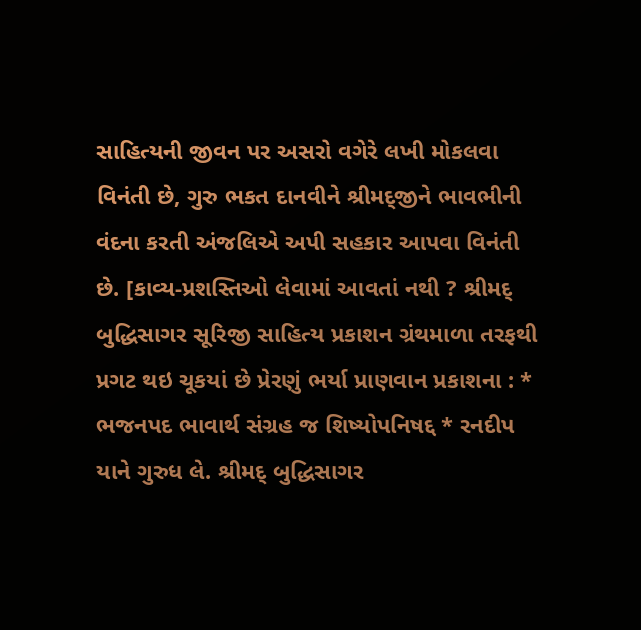સાહિત્યની જીવન પર અસરો વગેરે લખી મોકલવા વિનંતી છે, ગુરુ ભકત દાનવીને શ્રીમદ્જીને ભાવભીની વંદના કરતી અંજલિએ અપી સહકાર આપવા વિનંતી છે. [કાવ્ય-પ્રશસ્તિઓ લેવામાં આવતાં નથી ? શ્રીમદ્ બુદ્ધિસાગર સૂરિજી સાહિત્ય પ્રકાશન ગ્રંથમાળા તરફથી પ્રગટ થઇ ચૂકયાં છે પ્રેરણું ભર્યા પ્રાણવાન પ્રકાશના : * ભજનપદ ભાવાર્થ સંગ્રહ જ શિષ્યોપનિષદ્દ * રનદીપ યાને ગુરુધ લે. શ્રીમદ્ બુદ્ધિસાગર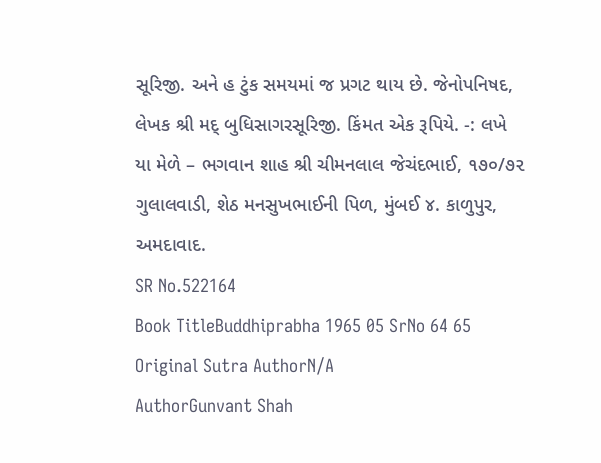સૂરિજી. અને હ ટુંક સમયમાં જ પ્રગટ થાય છે. જેનોપનિષદ, લેખક શ્રી મદ્ બુધિસાગરસૂરિજી. કિંમત એક રૂપિયે. -: લખે યા મેળે – ભગવાન શાહ શ્રી ચીમનલાલ જેચંદભાઈ, ૧૭૦/૭૨ ગુલાલવાડી, શેઠ મનસુખભાઈની પિળ, મુંબઈ ૪. કાળુપુર, અમદાવાદ.
SR No.522164
Book TitleBuddhiprabha 1965 05 SrNo 64 65
Original Sutra AuthorN/A
AuthorGunvant Shah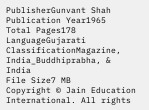PublisherGunvant Shah
Publication Year1965
Total Pages178
LanguageGujarati
ClassificationMagazine, India_Buddhiprabha, & India
File Size7 MB
Copyright © Jain Education International. All rights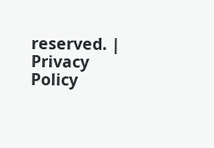reserved. | Privacy Policy